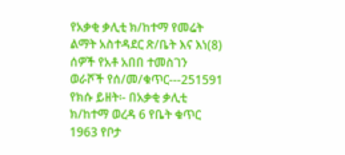የአቃቂ ቃሊቲ ክ/ከተማ የመሬት ልማት አስተዳደር ጽ/ቤት እና እነ(8) ሰዎች የአቶ አበበ ተመስገን ወራሾች የሰ/መ/ቁጥር---251591
የክሱ ይዘት፡- በአቃቂ ቃሊቲ ክ/ከተማ ወረዳ 6 የቤት ቁጥር 1963 የቦታ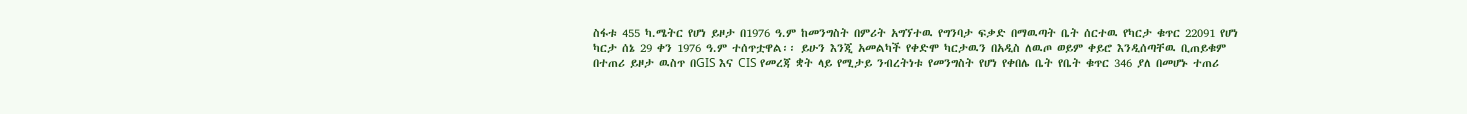ስፋቱ 455 ካ.ሜትር የሆነ ይዞታ በ1976 ዓ.ም ከመንግስት በምሪት አግኘተዉ የግንባታ ፍቃድ በማዉጣት ቤት ሰርተዉ የካርታ ቁጥር 22091 የሆነ ካርታ ሰኔ 29 ቀን 1976 ዓ.ም ተሰጥቷዋል፡፡ ይሁን እንጂ አመልካች የቀድሞ ካርታዉን በአዲስ ለዉጦ ወይም ቀይሮ እንዲሰጣቸዉ ቢጠይቁም በተጠሪ ይዞታ ዉስጥ በGIS እና CIS የመረጃ ቋት ላይ የሚታይ ንብረትነቱ የመንግስት የሆነ የቀበሌ ቤት የቤት ቁጥር 346 ያለ በመሆኑ ተጠሪ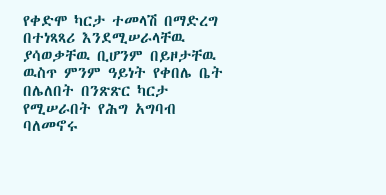የቀድሞ ካርታ ተመላሽ በማድረግ በተነጻጻሪ እንደሚሠራላቸዉ ያሳወቃቸዉ ቢሆንም በይዞታቸዉ ዉስጥ ምንም ዓይነት የቀበሌ ቤት በሌለበት በንጽጽር ካርታ የሚሠራበት የሕግ አግባብ ባለመኖሩ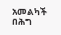አመልካች በሕግ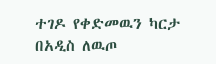ተገዶ የቀድመዉን ካርታ በአዲስ ለዉጦ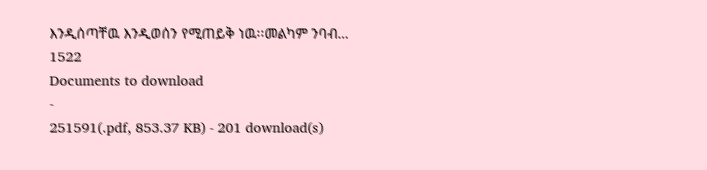እንዲሰጣቸዉ እንዲወሰን የሚጠይቅ ነዉ፡፡መልካም ንባብ…
1522
Documents to download
-
251591(.pdf, 853.37 KB) - 201 download(s)